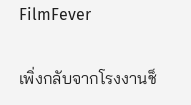FilmFever

เพิ่งกลับจากโรงงานช็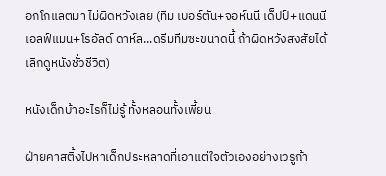อกโกแลตมา ไม่ผิดหวังเลย (ทิม เบอร์ตัน+จอห์นนี เด็ปป์+แดนนี เอลฟ์แมน+โรอัลด์ ดาห์ล...ดรีมทีมซะขนาดนี้ ถ้าผิดหวังสงสัยได้เลิกดูหนังชั่วชีวิต)

หนังเด็กบ้าอะไรก็ไม่รู้ ทั้งหลอนทั้งเพี้ยน

ฝ่ายคาสติ้งไปหาเด็กประหลาดที่เอาแต่ใจตัวเองอย่างเวรูก้า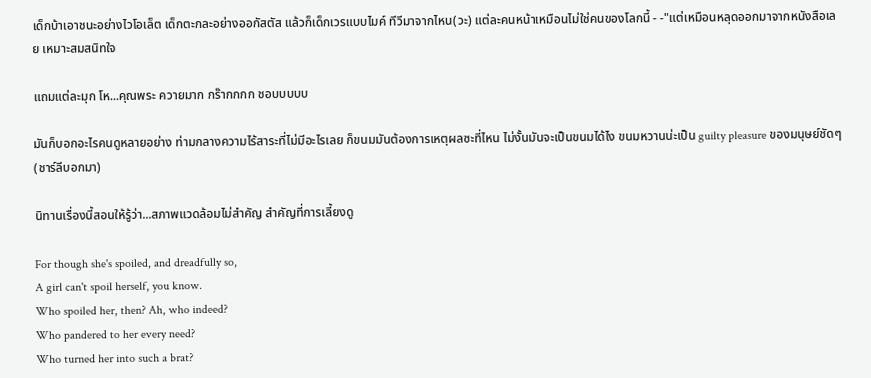เด็กบ้าเอาชนะอย่างไวโอเล็ต เด็กตะกละอย่างออกัสตัส แล้วก็เด็กเวรแบบไมค์ ทีวีมาจากไหน(วะ) แต่ละคนหน้าเหมือนไม่ใช่คนของโลกนี้ - -"แต่เหมือนหลุดออกมาจากหนังสือเลย เหมาะสมสนิทใจ

แถมแต่ละมุก โห...คุณพระ ควายมาก กร๊ากกกก ชอบบบบบ

มันก็บอกอะไรคนดูหลายอย่าง ท่ามกลางความไร้สาระที่ไม่มีอะไรเลย ก็ขนมมันต้องการเหตุผลซะที่ไหน ไม่งั้นมันจะเป็นขนมได้ไง ขนมหวานน่ะเป็น guilty pleasure ของมนุษย์ชัดๆ (ชาร์ลีบอกมา)

นิทานเรื่องนี้สอนให้รู้ว่า...สภาพแวดล้อมไม่สำคัญ สำคัญที่การเลี้ยงดู

For though she's spoiled, and dreadfully so,
A girl can't spoil herself, you know.
Who spoiled her, then? Ah, who indeed?
Who pandered to her every need?
Who turned her into such a brat?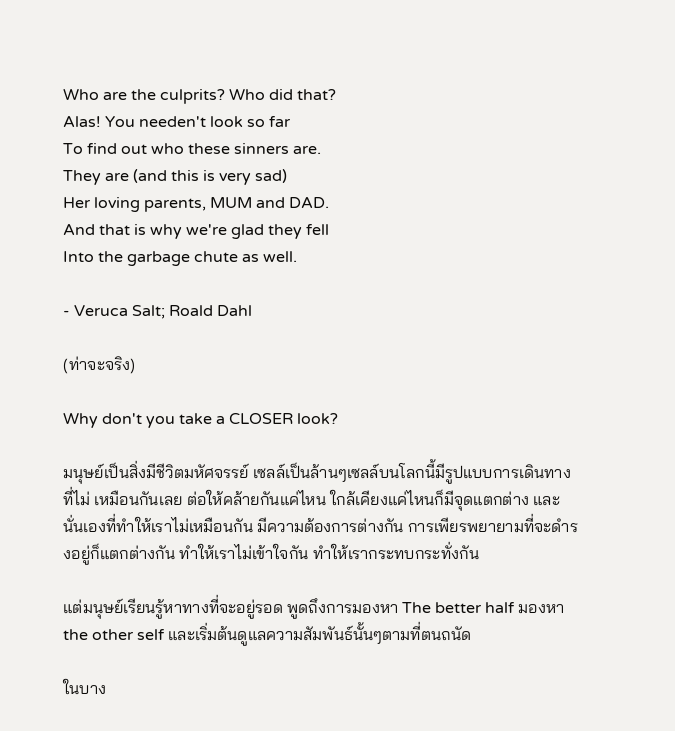Who are the culprits? Who did that?
Alas! You needen't look so far
To find out who these sinners are.
They are (and this is very sad)
Her loving parents, MUM and DAD.
And that is why we're glad they fell
Into the garbage chute as well.

- Veruca Salt; Roald Dahl

(ท่าจะจริง)

Why don't you take a CLOSER look?

มนุษย์เป็นสิ่งมีชีวิตมหัศจรรย์ เซลล์เป็นล้านๆเซลล์บนโลกนี้มีรูปแบบการเดินทางที่ไม่ เหมือนกันเลย ต่อให้คล้ายกันแค่ไหน ใกล้เคียงแค่ไหนก็มีจุดแตกต่าง และนั่นเองที่ทำให้เราไม่เหมือนกัน มีความต้องการต่างกัน การเพียรพยายามที่จะดำรงอยู่ก็แตกต่างกัน ทำให้เราไม่เข้าใจกัน ทำให้เรากระทบกระทั่งกัน

แต่มนุษย์เรียนรู้หาทางที่จะอยู่รอด พูดถึงการมองหา The better half มองหา the other self และเริ่มต้นดูแลความสัมพันธ์นั้นๆตามที่ตนถนัด

ในบาง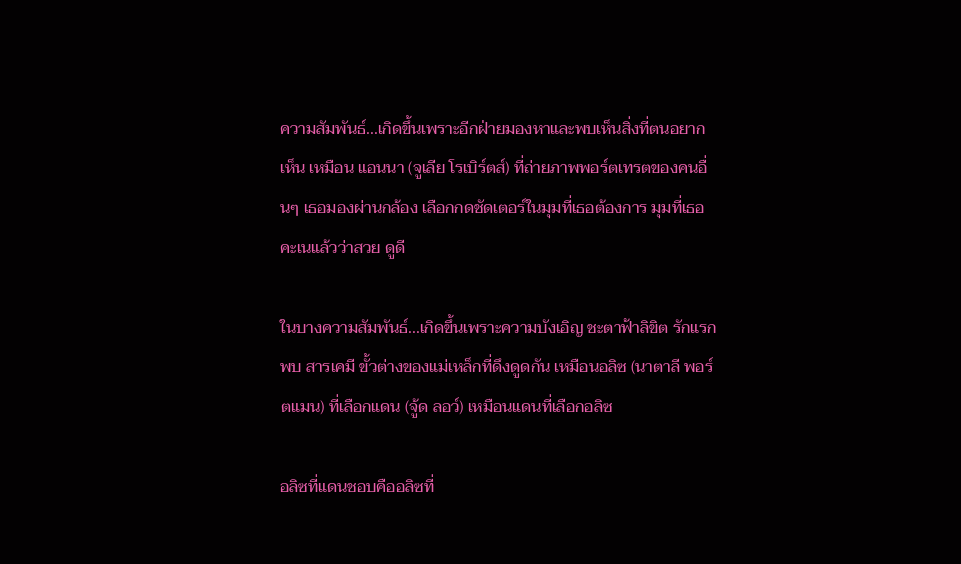ความสัมพันธ์...เกิดขึ้นเพราะอีกฝ่ายมองหาและพบเห็นสิ่งที่ตนอยากเห็น เหมือน แอนนา (จูเลีย โรเบิร์ตส์) ที่ถ่ายภาพพอร์ตเทรตของคนอื่นๆ เธอมองผ่านกล้อง เลือกกดชัดเตอร์ในมุมที่เธอต้องการ มุมที่เธอคะเนแล้วว่าสวย ดูดี

ในบางความสัมพันธ์...เกิดขึ้นเพราะความบังเอิญ ชะตาฟ้าลิขิต รักแรกพบ สารเคมี ขั้วต่างของแม่เหล็กที่ดึงดูดกัน เหมือนอลิซ (นาตาลี พอร์ตแมน) ที่เลือกแดน (จู้ด ลอว์) เหมือนแดนที่เลือกอลิซ

อลิซที่แดนชอบคืออลิซที่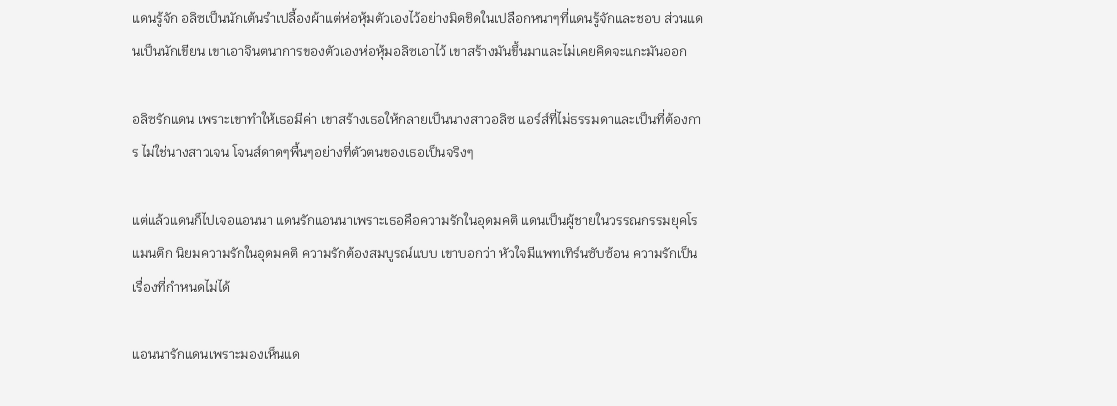แดนรู้จัก อลิซเป็นนักเต้นรำเปลื้องผ้าแต่ห่อหุ้มตัวเองไว้อย่างมิดชิดในเปลือกหนาๆที่แดนรู้จักและชอบ ส่วนแดนเป็นนักเขียน เขาเอาจินตนาการของตัวเองห่อหุ้มอลิซเอาไว้ เขาสร้างมันขึ้นมาและไม่เคยคิดจะแกะมันออก

อลิซรักแดน เพราะเขาทำให้เธอมีค่า เขาสร้างเธอให้กลายเป็นนางสาวอลิซ แอร์ส์ที่ไม่ธรรมดาและเป็นที่ต้องการ ไม่ใช่นางสาวเจน โจนส์ดาดๆพื้นๆอย่างที่ตัวตนของเธอเป็นจริงๆ

แต่แล้วแดนก็ไปเจอแอนนา แดนรักแอนนาเพราะเธอคือความรักในอุดมคติ แดนเป็นผู้ชายในวรรณกรรมยุคโรแมนติก นิยมความรักในอุดมคติ ความรักต้องสมบูรณ์แบบ เขาบอกว่า หัวใจมีแพทเทิร์นซับซ้อน ความรักเป็นเรื่องที่กำหนดไม่ได้

แอนนารักแดนเพราะมองเห็นแด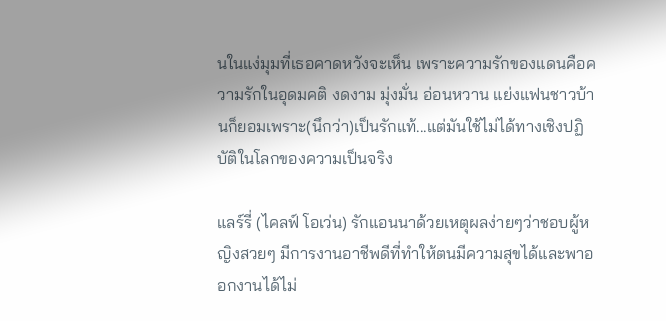นในแง่มุมที่เธอคาดหวังจะเห็น เพราะความรักของแดนคือความรักในอุดมคติ งดงาม มุ่งมั่น อ่อนหวาน แย่งแฟนชาวบ้านก็ยอมเพราะ(นึกว่า)เป็นรักแท้...แต่มันใช้ไม่ได้ทางเชิงปฏิบัติในโลกของความเป็นจริง

แลร์รี่ (ไคลฟ์ โอเว่น) รักแอนนาด้วยเหตุผลง่ายๆว่าชอบผู้หญิงสวยๆ มีการงานอาชีพดีที่ทำให้ตนมีความสุขได้และพาออกงานได้ไม่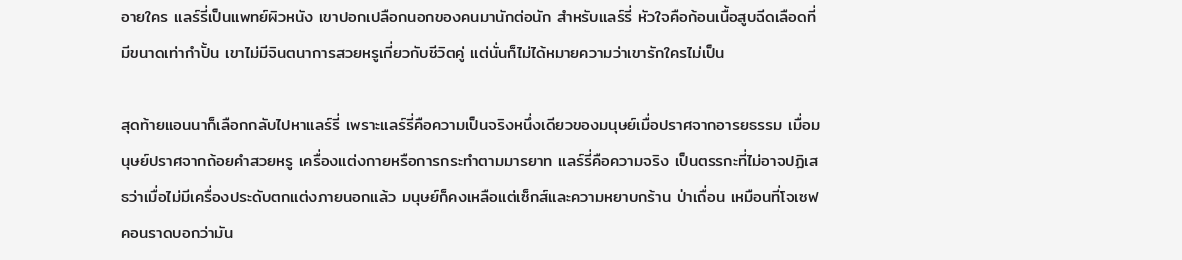อายใคร แลร์รี่เป็นแพทย์ผิวหนัง เขาปอกเปลือกนอกของคนมานักต่อนัก สำหรับแลร์รี่ หัวใจคือก้อนเนื้อสูบฉีดเลือดที่มีขนาดเท่ากำปั้น เขาไม่มีจินตนาการสวยหรูเกี่ยวกับชีวิตคู่ แต่นั่นก็ไม่ได้หมายความว่าเขารักใครไม่เป็น

สุดท้ายแอนนาก็เลือกกลับไปหาแลร์รี่ เพราะแลร์รี่คือความเป็นจริงหนึ่งเดียวของมนุษย์เมื่อปราศจากอารยธรรม เมื่อมนุษย์ปราศจากถ้อยคำสวยหรู เครื่องแต่งกายหรือการกระทำตามมารยาท แลร์รี่คือความจริง เป็นตรรกะที่ไม่อาจปฏิเสธว่าเมื่อไม่มีเครื่องประดับตกแต่งภายนอกแล้ว มนุษย์ก็คงเหลือแต่เซ็กส์และความหยาบกร้าน ป่าเถื่อน เหมือนที่โจเซฟ คอนราดบอกว่ามัน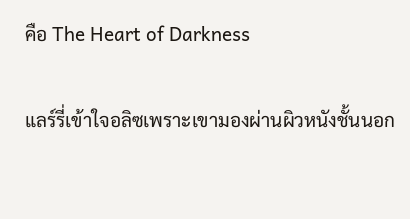คือ The Heart of Darkness

แลร์รี่เข้าใจอลิซเพราะเขามองผ่านผิวหนังชั้นนอก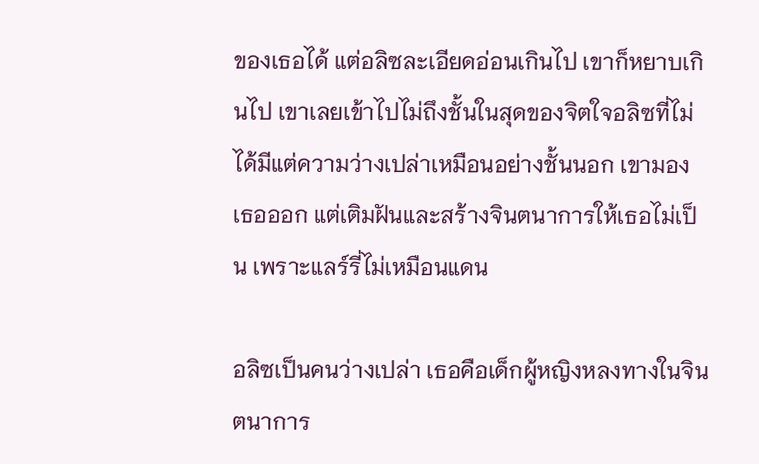ของเธอได้ แต่อลิซละเอียดอ่อนเกินไป เขาก็หยาบเกินไป เขาเลยเข้าไปไม่ถึงชั้นในสุดของจิตใจอลิซที่ไม่ได้มีแต่ความว่างเปล่าเหมือนอย่างชั้นนอก เขามองเธอออก แต่เติมฝันและสร้างจินตนาการให้เธอไม่เป็น เพราะแลร์รี่ไม่เหมือนแดน

อลิซเป็นคนว่างเปล่า เธอคือเด็กผู้หญิงหลงทางในจินตนาการ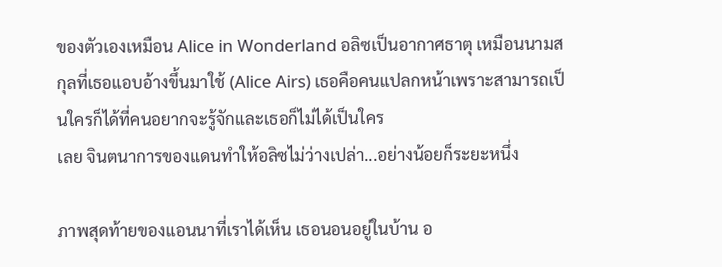ของตัวเองเหมือน Alice in Wonderland อลิซเป็นอากาศธาตุ เหมือนนามสกุลที่เธอแอบอ้างขึ้นมาใช้ (Alice Airs) เธอคือคนแปลกหน้าเพราะสามารถเป็นใครก็ได้ที่คนอยากจะรู้จักและเธอก็ไม่ได้เป็นใคร
เลย จินตนาการของแดนทำให้อลิซไม่ว่างเปล่า...อย่างน้อยก็ระยะหนึ่ง

ภาพสุดท้ายของแอนนาที่เราได้เห็น เธอนอนอยู่ในบ้าน อ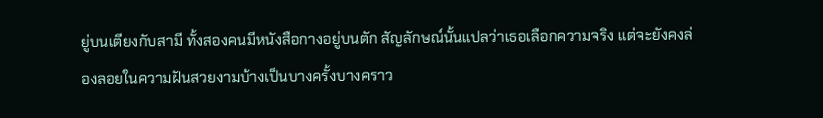ยู่บนเตียงกับสามี ทั้งสองคนมีหนังสือกางอยู่บนตัก สัญลักษณ์นั้นแปลว่าเธอเลือกความจริง แต่จะยังคงล่องลอยในความฝันสวยงามบ้างเป็นบางครั้งบางคราว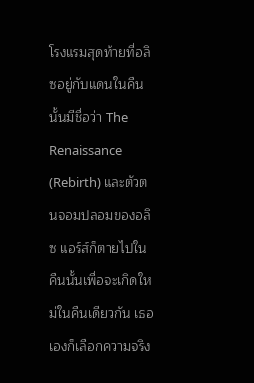โรงแรมสุดท้ายที่อลิซอยู่กับแดนในคืนนั้นมีชื่อว่า The Renaissance (Rebirth) และตัวตนจอมปลอมของอลิซ แอร์ส์ก็ตายไปในคืนนั้นเพื่อจะเกิดใหม่ในคืนเดียวกัน เธอเองก็เลือกความจริง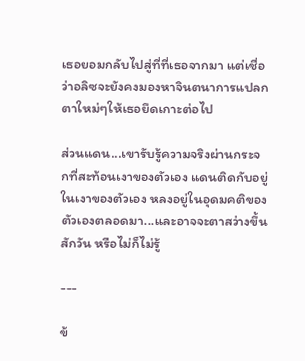เธอยอมกลับไปสู่ที่ที่เธอจากมา แต่เชื่อว่าอลิซจะยังคงมองหาจินตนาการแปลกตาใหม่ๆให้เธอยึดเกาะต่อไป

ส่วนแดน...เขารับรู้ความจริงผ่านกระจกที่สะท้อนเงาของตัวเอง แดนติดกับอยู่ในเงาของตัวเอง หลงอยู่ในอุดมคติของตัวเองตลอดมา...และอาจจะตาสว่างขึ้นสักวัน หรือไม่ก็ไม่รู้

---

ข้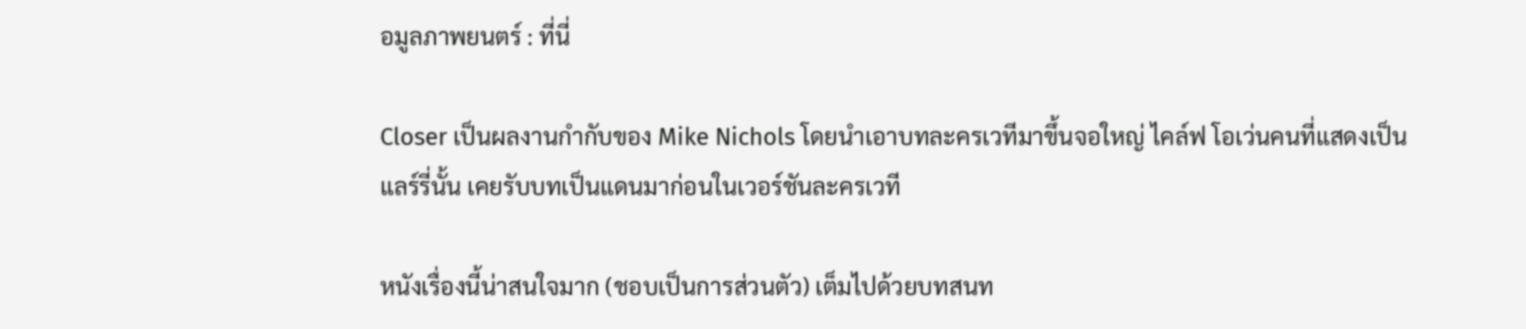อมูลภาพยนตร์ : ที่นี่

Closer เป็นผลงานกำกับของ Mike Nichols โดยนำเอาบทละครเวทีมาขึ้นจอใหญ่ ไคล์ฟ โอเว่นคนที่แสดงเป็นแลร์รี่นั้น เคยรับบทเป็นแดนมาก่อนในเวอร์ชันละครเวที

หนังเรื่องนี้น่าสนใจมาก (ชอบเป็นการส่วนตัว) เต็มไปด้วยบทสนท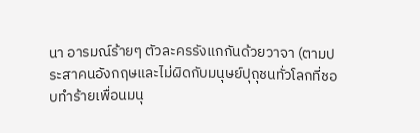นา อารมณ์ร้ายๆ ตัวละครรังแกกันด้วยวาจา (ตามประสาคนอังกฤษและไม่ผิดกับมนุษย์ปุถุชนทั่วโลกที่ชอบทำร้ายเพื่อนมนุ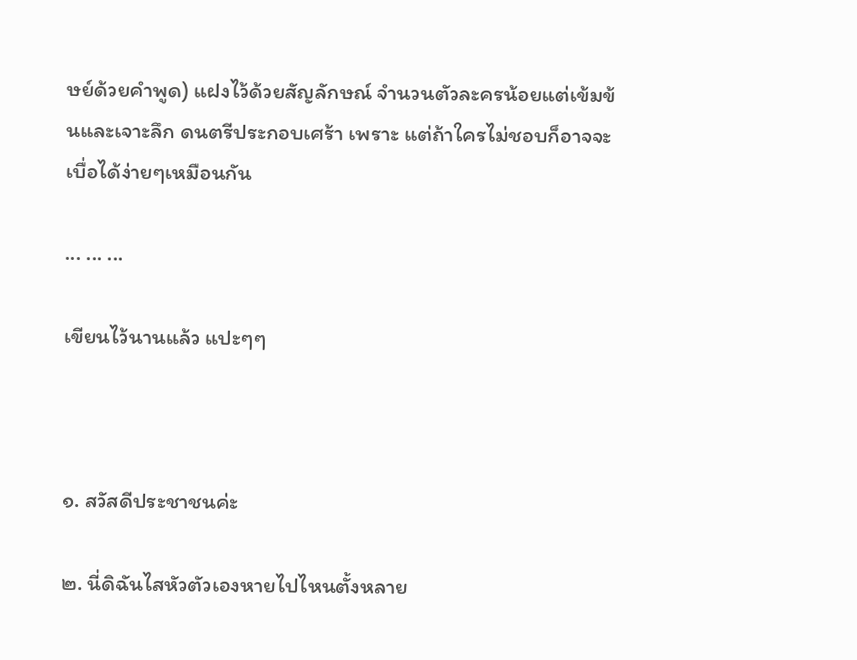ษย์ด้วยคำพูด) แฝงไว้ด้วยสัญลักษณ์ จำนวนตัวละครน้อยแต่เข้มข้นและเจาะลึก ดนตรีประกอบเศร้า เพราะ แต่ถ้าใครไม่ชอบก็อาจจะเบื่อได้ง่ายๆเหมือนกัน

... ... ...

เขียนไว้นานแล้ว แปะๆๆ



๑. สวัสดีประชาชนค่ะ

๒. นี่ดิฉันไสหัวตัวเองหายไปไหนตั้งหลาย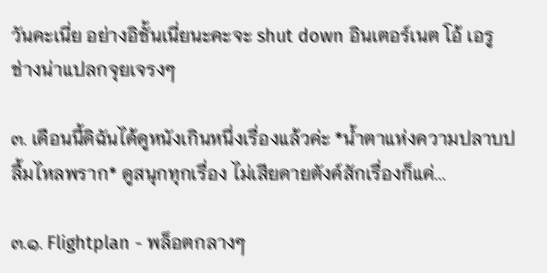วันคะเนี่ย อย่างอิชั้นเนี่ยนะคะจะ shut down อินเตอร์เนต โอ้ เอรู ช่างน่าแปลกจุยเจรงๆ

๓. เดือนนี้ดิฉันได้ดูหนังเกินหนึ่งเรื่องแล้วค่ะ *น้ำตาแห่งความปลาบปลื้มไหลพราก* ดูสนุกทุกเรื่อง ไม่เสียดายตังค์สักเรื่องก็แค่...

๓.๑. Flightplan - พล็อตกลางๆ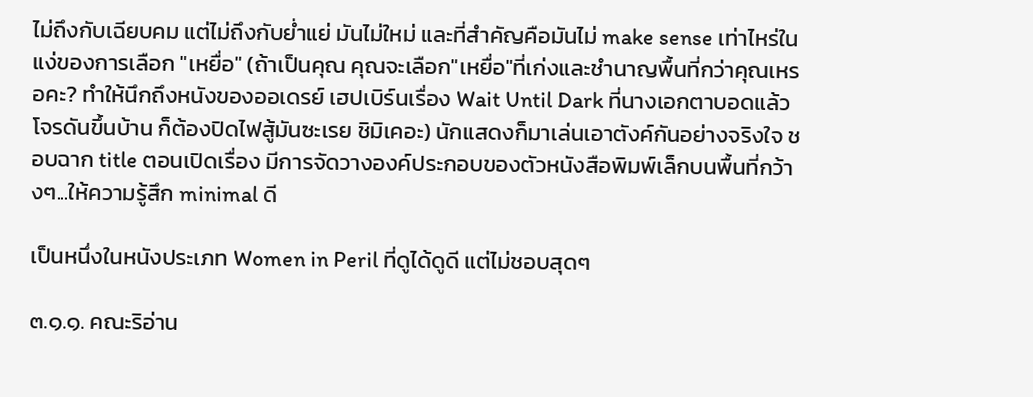ไม่ถึงกับเฉียบคม แต่ไม่ถึงกับย่ำแย่ มันไม่ใหม่ และที่สำคัญคือมันไม่ make sense เท่าไหร่ในแง่ของการเลือก "เหยื่อ" (ถ้าเป็นคุณ คุณจะเลือก"เหยื่อ"ที่เก่งและชำนาญพื้นที่กว่าคุณเหรอคะ? ทำให้นึกถึงหนังของออเดรย์ เฮปเบิร์นเรื่อง Wait Until Dark ที่นางเอกตาบอดแล้วโจรดันขึ้นบ้าน ก็ต้องปิดไฟสู้มันซะเรย ชิมิเคอะ) นักแสดงก็มาเล่นเอาตังค์กันอย่างจริงใจ ชอบฉาก title ตอนเปิดเรื่อง มีการจัดวางองค์ประกอบของตัวหนังสือพิมพ์เล็กบนพื้นที่กว้างๆ...ให้ความรู้สึก minimal ดี

เป็นหนึ่งในหนังประเภท Women in Peril ที่ดูได้ดูดี แต่ไม่ชอบสุดๆ

๓.๑.๑. คณะริอ่าน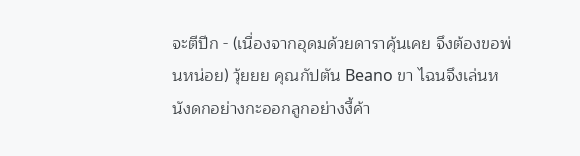จะตีปีก - (เนื่องจากอุดมด้วยดาราคุ้นเคย จึงต้องขอพ่นหน่อย) วุ้ยยย คุณกัปตัน Beano ขา ไฉนจึงเล่นหนังดกอย่างกะออกลูกอย่างงี้ค้า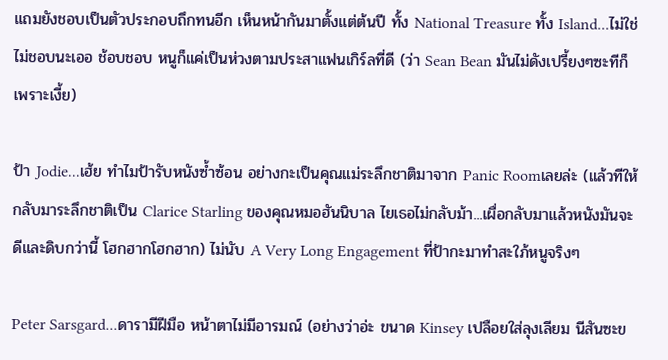แถมยังชอบเป็นตัวประกอบถึกทนอีก เห็นหน้ากันมาตั้งแต่ต้นปี ทั้ง National Treasure ทั้ง Island...ไม่ใช่ไม่ชอบนะเออ ช้อบชอบ หนูก็แค่เป็นห่วงตามประสาแฟนเกิร์ลที่ดี (ว่า Sean Bean มันไม่ดังเปรี้ยงๆซะทีก็เพราะเงี้ย)

ป้า Jodie...เฮ้ย ทำไมป้ารับหนังซ้ำซ้อน อย่างกะเป็นคุณแม่ระลึกชาติมาจาก Panic Roomเลยล่ะ (แล้วทีให้กลับมาระลึกชาติเป็น Clarice Starling ของคุณหมอฮันนิบาล ไยเธอไม่กลับม้า...เผื่อกลับมาแล้วหนังมันจะดีและดิบกว่านี้ โฮกฮากโฮกฮาก) ไม่นับ A Very Long Engagement ที่ป้ากะมาทำสะใภ้หนูจริงๆ

Peter Sarsgard...ดารามีฝีมือ หน้าตาไม่มีอารมณ์ (อย่างว่าอ่ะ ขนาด Kinsey เปลือยใส่ลุงเลียม นีสันซะข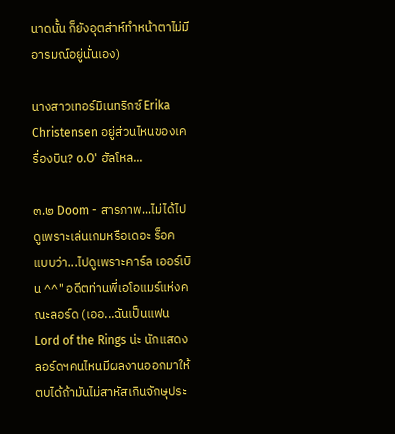นาดนั้น ก็ยังอุตส่าห์ทำหน้าตาไม่มีอารมณ์อยู่นั่นเอง)

นางสาวเทอร์มิเนทริกซ์ Erika Christensen อยู่ส่วนไหนของเครื่องบิน? o.O' ฮัลโหล...

๓.๒ Doom - สารภาพ...ไม่ได้ไปดูเพราะเล่นเกมหรือเดอะ ร็อค แบบว่า...ไปดูเพราะคาร์ล เออร์เบิน ^^" อดีตท่านพี่เอโอแมร์แห่งคณะลอร์ด (เออ...ฉันเป็นแฟน Lord of the Rings น่ะ นักแสดงลอร์ดฯคนไหนมีผลงานออกมาให้ตบได้ถ้ามันไม่สาหัสเกินจักษุประ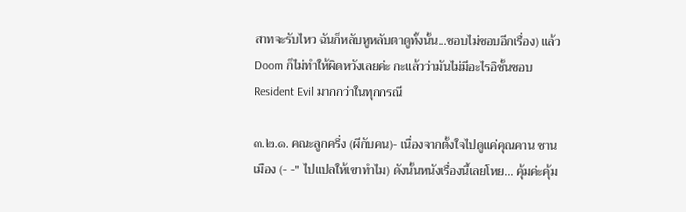สาทจะรับไหว ฉันก็หลับหูหลับตาดูทั้งนั้น...ชอบไม่ชอบอีกเรื่อง) แล้ว Doom ก็ไม่ทำให้ผิดหวังเลยค่ะ กะแล้วว่ามันไม่มีอะไรอิชั้นชอบ Resident Evil มากกว่าในทุกกรณี

๓.๒.๑. คณะลูกครึ่ง (ผีกับคน)- เนื่องจากตั้งใจไปดูแค่คุณคาน ชานเมือง (- -" ไปแปลให้เขาทำไม) ดังนั้นหนังเรื่องนี้เลยโหย... คุ้มค่ะคุ้ม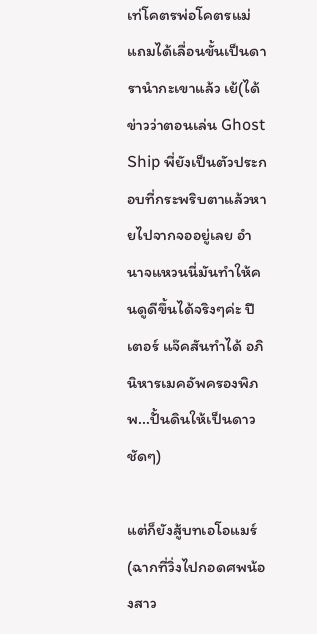เท่โคตรพ่อโคตรแม่ แถมได้เลื่อนขั้นเป็นดารานำกะเขาแล้ว เย้(ได้ข่าวว่าตอนเล่น Ghost Ship พี่ยังเป็นตัวประกอบที่กระพริบตาแล้วหายไปจากจออยู่เลย อำนาจแหวนนี่มันทำให้คนดูดีขึ้นได้จริงๆค่ะ ปีเตอร์ แจ๊คสันทำได้ อภินิหารเมคอัพครองพิภพ...ปั้นดินให้เป็นดาวชัดๆ)

แต่ก็ยังสู้บทเอโอแมร์ (ฉากที่วิ่งไปกอดศพน้องสาว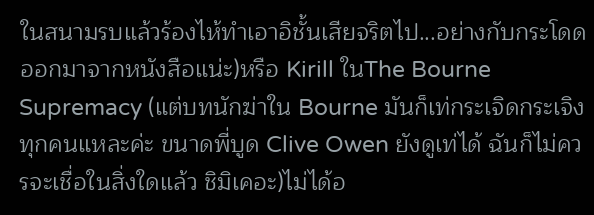ในสนามรบแล้วร้องไห้ทำเอาอิชั้นเสียจริตไป...อย่างกับกระโดดออกมาจากหนังสือแน่ะ)หรือ Kirill ในThe Bourne Supremacy (แต่บทนักฆ่าใน Bourne มันก็เท่กระเจิดกระเจิงทุกคนแหละค่ะ ขนาดพี่บูด Clive Owen ยังดูเท่ได้ ฉันก็ไม่ควรจะเชื่อในสิ่งใดแล้ว ชิมิเคอะ)ไม่ได้อ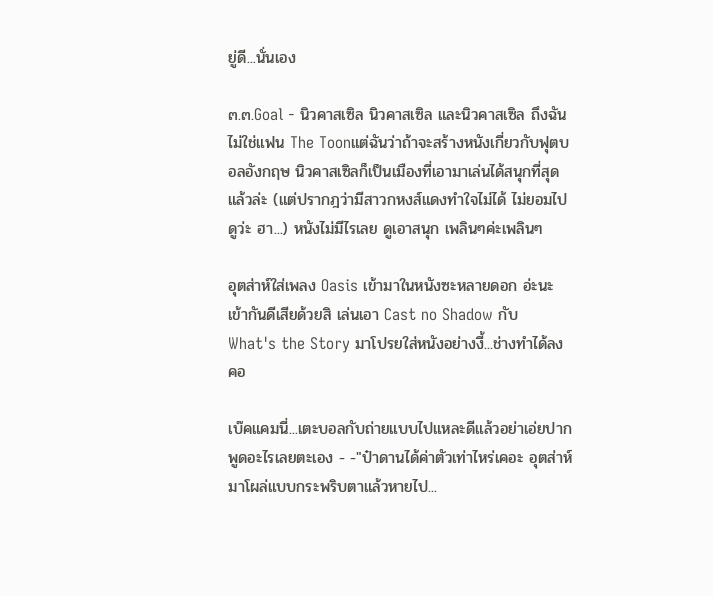ยู่ดี...นั่นเอง

๓.๓.Goal - นิวคาสเซิล นิวคาสเซิล และนิวคาสเซิล ถึงฉันไม่ใช่แฟน The Toonแต่ฉันว่าถ้าจะสร้างหนังเกี่ยวกับฟุตบอลอังกฤษ นิวคาสเซิลก็เป็นเมืองที่เอามาเล่นได้สนุกที่สุดแล้วล่ะ (แต่ปรากฎว่ามีสาวกหงส์แดงทำใจไม่ได้ ไม่ยอมไปดูว่ะ ฮา...) หนังไม่มีไรเลย ดูเอาสนุก เพลินๆค่ะเพลินๆ

อุตส่าห์ใส่เพลง Oasis เข้ามาในหนังซะหลายดอก อ่ะนะเข้ากันดีเสียด้วยสิ เล่นเอา Cast no Shadow กับ What's the Story มาโปรยใส่หนังอย่างงี้...ช่างทำได้ลงคอ

เบ๊คแคมนี่...เตะบอลกับถ่ายแบบไปแหละดีแล้วอย่าเอ่ยปากพูดอะไรเลยตะเอง - -"ป๋าดานได้ค่าตัวเท่าไหร่เคอะ อุตส่าห์มาโผล่แบบกระพริบตาแล้วหายไป...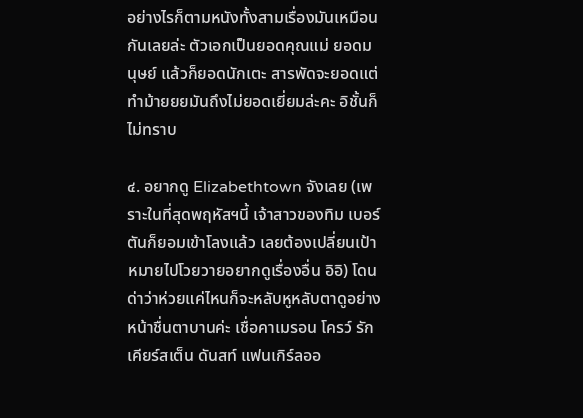อย่างไรก็ตามหนังทั้งสามเรื่องมันเหมือนกันเลยล่ะ ตัวเอกเป็นยอดคุณแม่ ยอดมนุษย์ แล้วก็ยอดนักเตะ สารพัดจะยอดแต่ทำม้ายยยมันถึงไม่ยอดเยี่ยมล่ะคะ อิชั้นก็ไม่ทราบ

๔. อยากดู Elizabethtown จังเลย (เพราะในที่สุดพฤหัสฯนี้ เจ้าสาวของทิม เบอร์ตันก็ยอมเข้าโลงแล้ว เลยต้องเปลี่ยนเป้าหมายไปโวยวายอยากดูเรื่องอื่น อิอิ) โดนด่าว่าห่วยแค่ไหนก็จะหลับหูหลับตาดูอย่างหน้าชื่นตาบานค่ะ เชื่อคาเมรอน โครว์ รักเคียร์สเต็น ดันสท์ แฟนเกิร์ลออ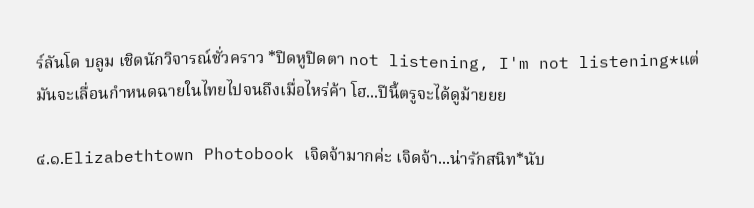ร์ลันโด บลูม เชิดนักวิจารณ์ชั่วคราว *ปิดหูปิดตา not listening, I'm not listening*แต่มันจะเลื่อนกำหนดฉายในไทยไปจนถึงเมื่อไหร่ค้า โฮ...ปีนี้ตรูจะได้ดูม้ายยย

๔.๑.Elizabethtown Photobook เจิดจ้ามากค่ะ เจิดจ้า...น่ารักสนิท*นับ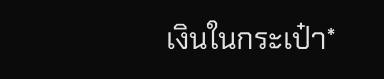เงินในกระเป๋า*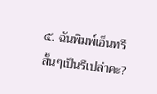๕. ฉันพิมพ์เอ็นทรีสั้นๆเป็นรึเปล่าคะ?